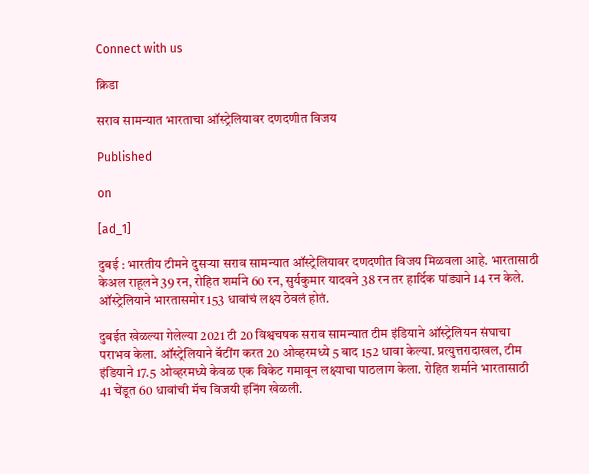Connect with us

क्रिडा

सराव सामन्यात भारताचा ऑस्ट्रेलियावर दणदणीत विजय

Published

on

[ad_1]

दुबई : भारतीय टीमने दुसऱ्या सराव सामन्यात ऑस्ट्रेलियावर दणदणीत विजय मिळवला आहे. भारतासाठी केअल राहूलने 39 रन, रोहित शर्माने 60 रन, सुर्यकुमार यादवने 38 रन तर हार्दिक पांड्याने 14 रन केले. ऑस्ट्रेलियाने भारतासमोर 153 धावांचं लक्ष्य ठेवलं होतं.

दुबईत खेळल्या गेलेल्या 2021 टी 20 विश्वचषक सराव सामन्यात टीम इंडियाने ऑस्ट्रेलियन संघाचा पराभव केला. ऑस्ट्रेलियाने बॅटींग करत 20 ओव्हरमध्ये 5 बाद 152 धावा केल्या. प्रत्युत्तरादाखल, टीम इंडियाने 17.5 ओव्हरमध्ये केवळ एक विकेट गमावून लक्ष्याचा पाठलाग केला. रोहित शर्माने भारतासाठी 41 चेंडूत 60 धावांची मॅच विजयी इनिंग खेळली.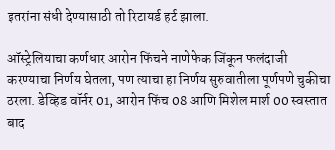इतरांना संधी देण्यासाठी तो रिटायर्ड हर्ट झाला.

ऑस्ट्रेलियाचा कर्णधार आरोन फिंचने नाणेफेक जिंकून फलंदाजी करण्याचा निर्णय घेतला, पण त्याचा हा निर्णय सुरुवातीला पूर्णपणे चुकीचा ठरला. डेव्हिड वॉर्नर 01, आरोन फिंच 08 आणि मिशेल मार्श 00 स्वस्तात बाद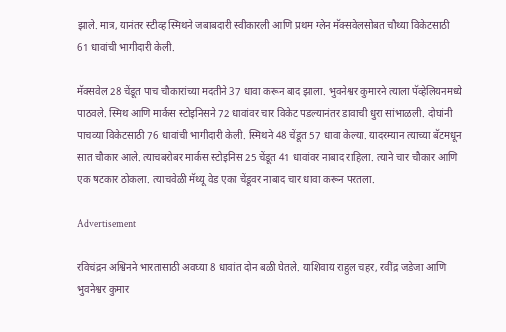झाले. मात्र, यानंतर स्टीव्ह स्मिथने जबाबदारी स्वीकारली आणि प्रथम ग्लेन मॅक्सवेलसोबत चौथ्या विकेटसाठी 61 धावांची भागीदारी केली.

मॅक्सवेल 28 चेंडूत पाच चौकारांच्या मदतीने 37 धावा करून बाद झाला. भुवनेश्वर कुमारने त्याला पॅव्हेलियनमध्ये पाठवले. स्मिथ आणि मार्कस स्टोइनिसने 72 धावांवर चार विकेट पडल्यानंतर डावाची धुरा सांभाळली. दोघांनी पाचव्या विकेटसाठी 76 धावांची भागीदारी केली. स्मिथने 48 चेंडूत 57 धावा केल्या. यादरम्यान त्याच्या बॅटमधून सात चौकार आले. त्याचबरोबर मार्कस स्टोइनिस 25 चेंडूत 41 धावांवर नाबाद राहिला. त्याने चार चौकार आणि एक षटकार ठोकला. त्याचवेळी मॅथ्यू वेड एका चेंडूवर नाबाद चार धावा करून परतला.

Advertisement

रविचंद्रन अश्विनने भारतासाठी अवघ्या 8 धावांत दोन बळी घेतले. याशिवाय राहुल चहर, रवींद्र जडेजा आणि भुवनेश्वर कुमार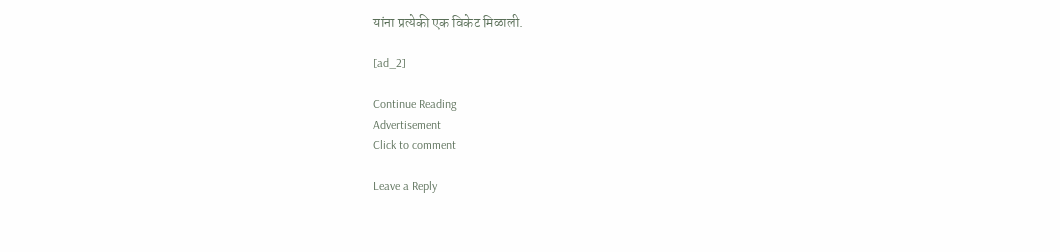यांना प्रत्येकी एक विकेट मिळाली.

[ad_2]

Continue Reading
Advertisement
Click to comment

Leave a Reply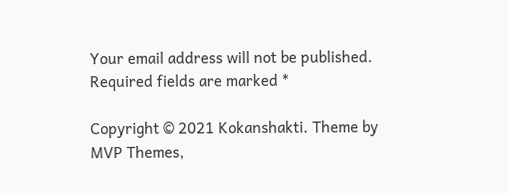Your email address will not be published. Required fields are marked *

Copyright © 2021 Kokanshakti. Theme by MVP Themes,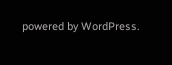powered by WordPress.